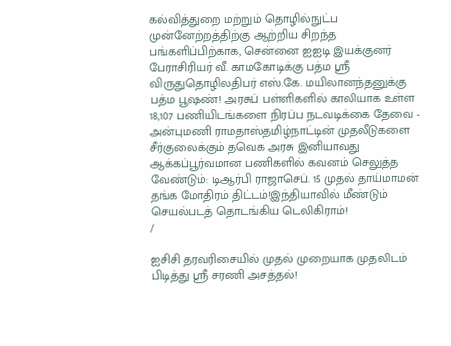கல்வித்துறை மற்றும் தொழில்நுட்ப முன்னேற்றத்திற்கு ஆற்றிய சிறந்த பங்களிப்பிற்காக, சென்னை ஐஐடி இயக்குனர் பேராசிரியர் வீ. காமகோடிக்கு பத்ம ஸ்ரீ விருதுதொழிலதிபர் எஸ்.கே. மயிலானந்தனுக்கு பத்ம பூஷண்! அரசுப் பள்ளிகளில் காலியாக உள்ள 18,107 பணியிடங்களை நிரப்ப நடவடிக்கை தேவை - அன்புமணி ராமதாஸ்தமிழ்நாட்டின் முதலீடுகளை சீர்குலைக்கும் தவெக அரசு இனியாவது ஆக்கப்பூர்வமான பணிகளில் கவனம் செலுத்த வேண்டும்: டிஆர்பி ராஜாசெப். 15 முதல் தாய்மாமன் தங்க மோதிரம் திட்டம்!இந்தியாவில் மீண்டும் செயல்படத் தொடங்கிய டெலிகிராம்!
/

ஐசிசி தரவரிசையில் முதல் முறையாக முதலிடம் பிடித்து ஸ்ரீ சரணி அசத்தல்!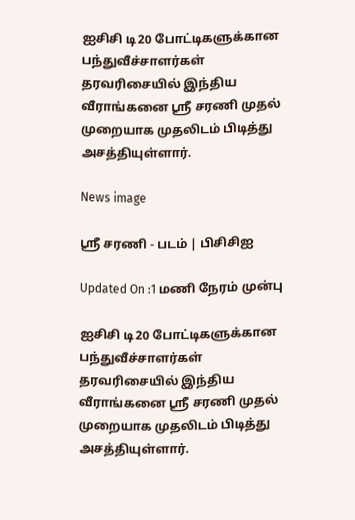ஐசிசி டி20 போட்டிகளுக்கான பந்துவீச்சாளர்கள் தரவரிசையில் இந்திய வீராங்கனை ஸ்ரீ சரணி முதல் முறையாக முதலிடம் பிடித்து அசத்தியுள்ளார்.

News image

ஸ்ரீ சரணி - படம் | பிசிசிஐ

Updated On :1 மணி நேரம் முன்பு

ஐசிசி டி20 போட்டிகளுக்கான பந்துவீச்சாளர்கள் தரவரிசையில் இந்திய வீராங்கனை ஸ்ரீ சரணி முதல் முறையாக முதலிடம் பிடித்து அசத்தியுள்ளார்.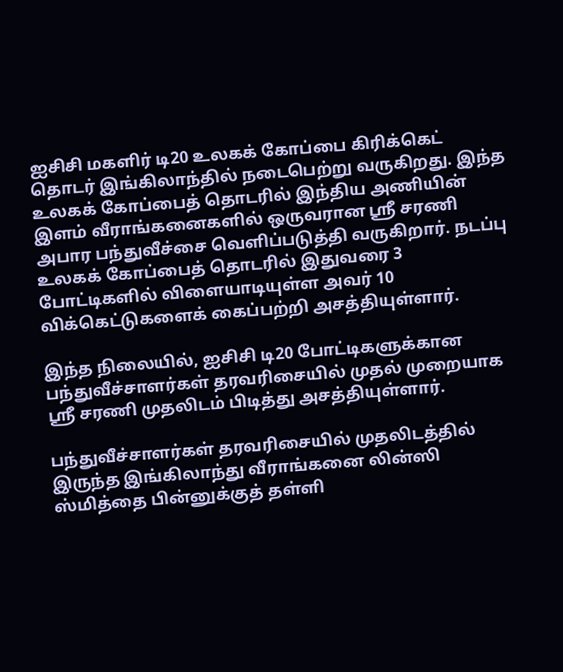ஐசிசி மகளிர் டி20 உலகக் கோப்பை கிரிக்கெட் தொடர் இங்கிலாந்தில் நடைபெற்று வருகிறது. இந்த உலகக் கோப்பைத் தொடரில் இந்திய அணியின் இளம் வீராங்கனைகளில் ஒருவரான ஸ்ரீ சரணி அபார பந்துவீச்சை வெளிப்படுத்தி வருகிறார். நடப்பு உலகக் கோப்பைத் தொடரில் இதுவரை 3 போட்டிகளில் விளையாடியுள்ள அவர் 10 விக்கெட்டுகளைக் கைப்பற்றி அசத்தியுள்ளார்.

இந்த நிலையில், ஐசிசி டி20 போட்டிகளுக்கான பந்துவீச்சாளர்கள் தரவரிசையில் முதல் முறையாக ஸ்ரீ சரணி முதலிடம் பிடித்து அசத்தியுள்ளார்.

பந்துவீச்சாளர்கள் தரவரிசையில் முதலிடத்தில் இருந்த இங்கிலாந்து வீராங்கனை லின்ஸி ஸ்மித்தை பின்னுக்குத் தள்ளி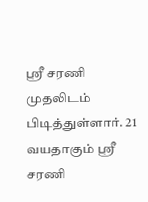ஸ்ரீ சரணி முதலிடம் பிடித்துள்ளார். 21 வயதாகும் ஸ்ரீ சரணி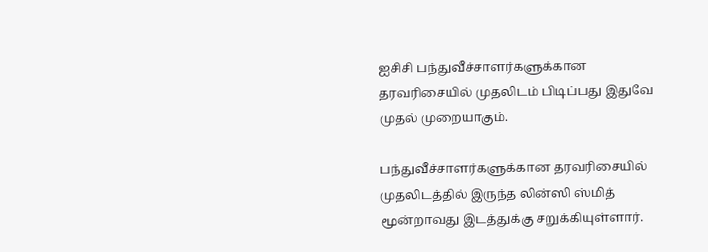ஐசிசி பந்துவீச்சாளர்களுக்கான தரவரிசையில் முதலிடம் பிடிப்பது இதுவே முதல் முறையாகும்.

பந்துவீச்சாளர்களுக்கான தரவரிசையில் முதலிடத்தில் இருந்த லின்ஸி ஸ்மித் மூன்றாவது இடத்துக்கு சறுக்கியுள்ளார்.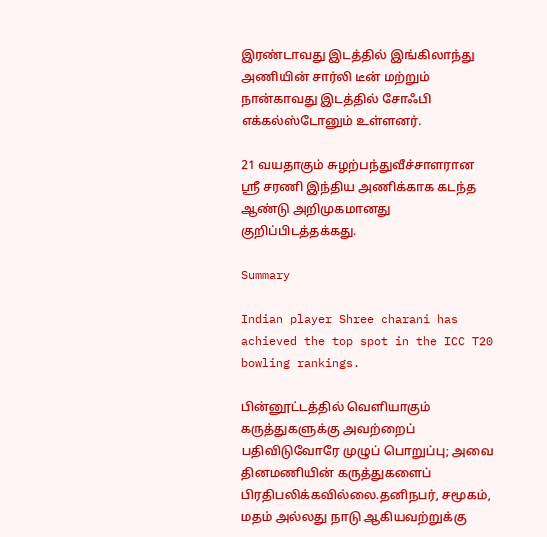இரண்டாவது இடத்தில் இங்கிலாந்து அணியின் சார்லி டீன் மற்றும் நான்காவது இடத்தில் சோஃபி எக்கல்ஸ்டோனும் உள்ளனர்.

21 வயதாகும் சுழற்பந்துவீச்சாளரான ஸ்ரீ சரணி இந்திய அணிக்காக கடந்த ஆண்டு அறிமுகமானது குறிப்பிடத்தக்கது.

Summary

Indian player Shree charani has achieved the top spot in the ICC T20 bowling rankings.

பின்னூட்டத்தில் வெளியாகும் கருத்துகளுக்கு அவற்றைப் பதிவிடுவோரே முழுப் பொறுப்பு; அவை தினமணியின் கருத்துகளைப் பிரதிபலிக்கவில்லை.தனிநபர், சமூகம், மதம் அல்லது நாடு ஆகியவற்றுக்கு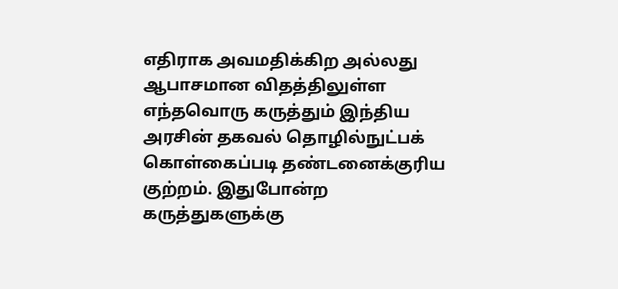எதிராக அவமதிக்கிற அல்லது ஆபாசமான விதத்திலுள்ள எந்தவொரு கருத்தும் இந்திய அரசின் தகவல் தொழில்நுட்பக் கொள்கைப்படி தண்டனைக்குரிய குற்றம். இதுபோன்ற கருத்துகளுக்கு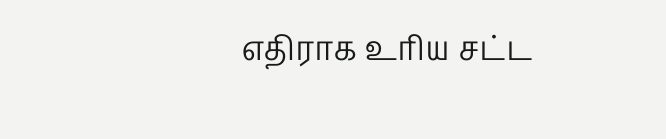எதிராக உரிய சட்ட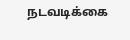நடவடிக்கை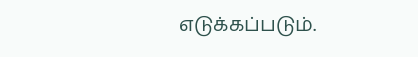எடுக்கப்படும்.